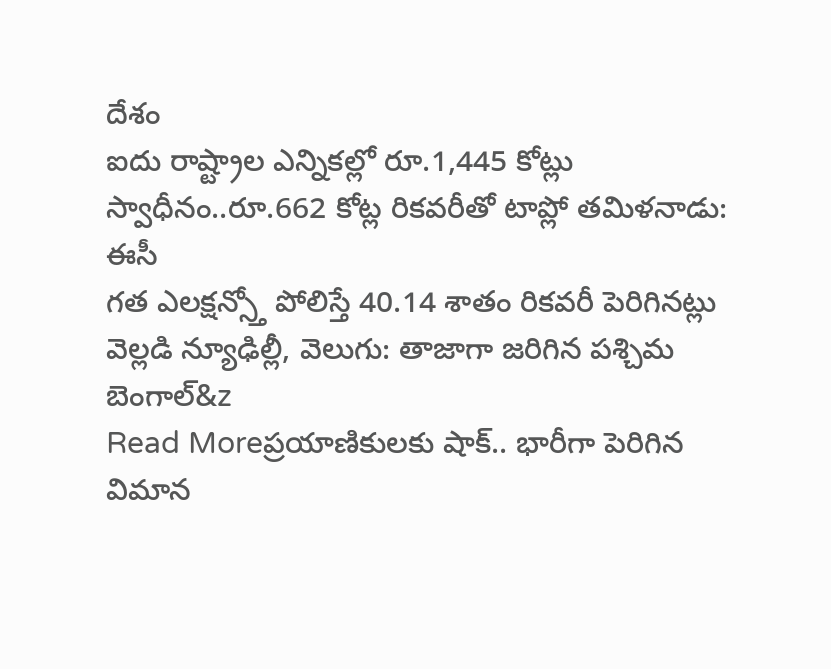దేశం
ఐదు రాష్ట్రాల ఎన్నికల్లో రూ.1,445 కోట్లు స్వాధీనం..రూ.662 కోట్ల రికవరీతో టాప్లో తమిళనాడు: ఈసీ
గత ఎలక్షన్స్తో పోలిస్తే 40.14 శాతం రికవరీ పెరిగినట్లు వెల్లడి న్యూఢిల్లీ, వెలుగు: తాజాగా జరిగిన పశ్చిమ బెంగాల్&z
Read Moreప్రయాణికులకు షాక్.. భారీగా పెరిగిన విమాన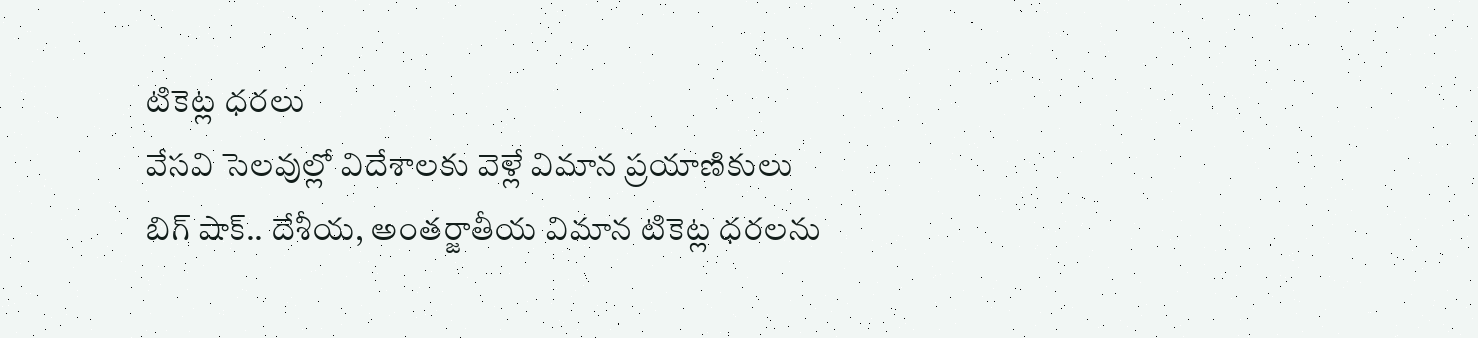టికెట్ల ధరలు
వేసవి సెలవుల్లో విదేశాలకు వెళ్లే విమాన ప్రయాణికులు బిగ్ షాక్.. దేశీయ, అంతర్జాతీయ విమాన టికెట్ల ధరలను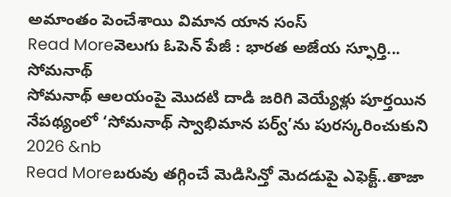అమాంతం పెంచేశాయి విమాన యాన సంస్
Read Moreవెలుగు ఓపెన్ పేజీ : భారత అజేయ స్ఫూర్తి... సోమనాథ్
సోమనాథ్ ఆలయంపై మొదటి దాడి జరిగి వెయ్యేళ్లు పూర్తయిన నేపథ్యంలో ‘సోమనాథ్ స్వాభిమాన పర్వ్’ను పురస్కరించుకుని 2026 &nb
Read Moreబరువు తగ్గించే మెడిసిన్తో మెదడుపై ఎఫెక్ట్..తాజా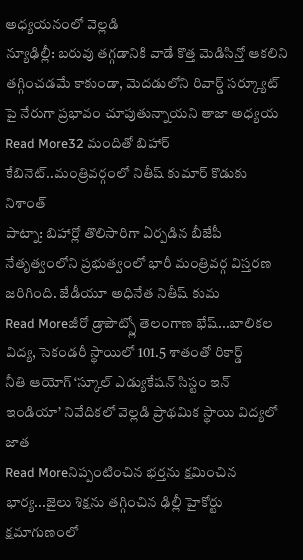అధ్యయనంలో వెల్లడి
న్యూఢిల్లీ: బరువు తగ్గడానికి వాడే కొత్త మెడిసిన్తో ఆకలిని తగ్గించడమే కాకుండా, మెదడులోని రివార్డ్ సర్క్యూట్ పై నేరుగా ప్రభావం చూపుతున్నాయని తాజా అధ్యయ
Read More32 మందితో బిహార్ కేబినెట్..మంత్రివర్గంలో నితీష్ కుమార్ కొడుకు నిశాంత్
పాట్నా: బిహార్లో తొలిసారిగా ఏర్పడిన బీజేపీ నేతృత్వంలోని ప్రభుత్వంలో భారీ మంత్రివర్గ విస్తరణ జరిగింది. జేడీయూ అధినేత నితీష్ కుమ
Read Moreజీరో డ్రాపౌట్స్లో తెలంగాణ భేష్...బాలికల విద్య, సెకండరీ స్థాయిలో 101.5 శాతంతో రికార్డ్
నీతి ఆయోగ్ ‘స్కూల్ ఎడ్యుకేషన్ సిస్టం ఇన్ ఇండియా’ నివేదికలో వెల్లడి ప్రాథమిక స్థాయి విద్యలో జాత
Read Moreనిప్పంటించిన భర్తను క్షమించిన భార్య...జైలు శిక్షను తగ్గించిన ఢిల్లీ హైకోర్టు
క్షమాగుణంలో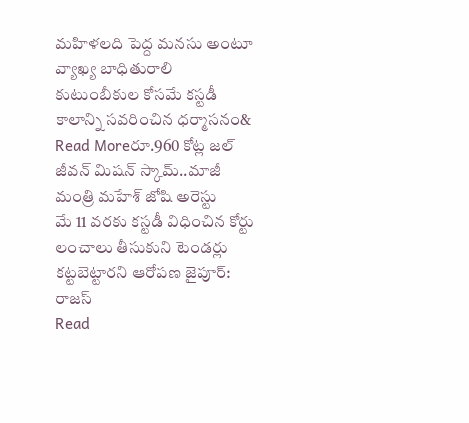మహిళలది పెద్ద మనసు అంటూ వ్యాఖ్య బాధితురాలి కుటుంబీకుల కోసమే కస్టడీ కాలాన్ని సవరించిన ధర్మాసనం&
Read Moreరూ.960 కోట్ల జల్ జీవన్ మిషన్ స్కామ్..మాజీ మంత్రి మహేశ్ జోషి అరెస్టు
మే 11 వరకు కస్టడీ విధించిన కోర్టు లంచాలు తీసుకుని టెండర్లు కట్టబెట్టారని ఆరోపణ జైపూర్: రాజస్
Read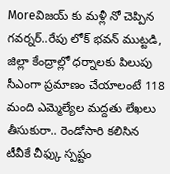Moreవిజయ్ కు మళ్లీ నో చెప్పిన గవర్నర్..రేపు లోక్ భవన్ ముట్టడి, జిల్లా కేంద్రాల్లో ధర్నాలకు పిలుపు
సీఎంగా ప్రమాణం చేయాలంటే 118 మంది ఎమ్మెల్యేల మద్దతు లేఖలు తీసుకురా.. రెండోసారి కలిసిన టీవీకే చీఫ్కు స్పష్టం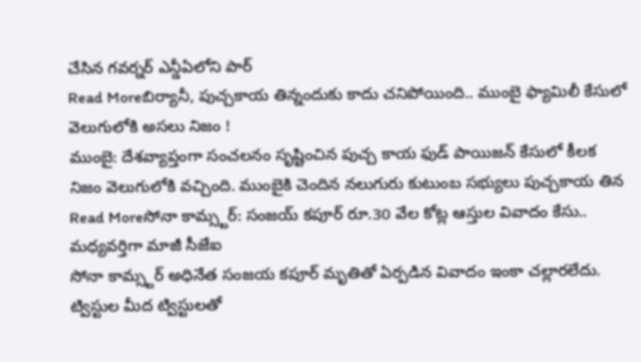చేసిన గవర్నర్ ఎన్డీఏలోని పార్
Read Moreబిర్యానీ, పుచ్చకాయ తిన్నందుకు కాదు చనిపోయింది.. ముంబై ఫ్యామిలీ కేసులో వెలుగులోకి అసలు నిజం !
ముంబై: దేశవ్యాప్తంగా సంచలనం సృష్టించిన పుచ్చ కాయ ఫుడ్ పాయిజన్ కేసులో కీలక నిజం వెలుగులోకి వచ్చింది. ముంబైకి చెందిన నలుగురు కుటుంబ సభ్యులు పుచ్చకాయ తిన
Read Moreసోనా కామ్స్టర్: సంజయ్ కపూర్ రూ.30 వేల కోట్ల ఆస్తుల వివాదం కేసు.. మధ్యవర్తిగా మాజీ సీజేఐ
సోనా కామ్స్టర్ అధినేత సంజయ కపూర్ మృతితో ఏర్పడిన వివాదం ఇంకా చల్లారలేదు. ట్విస్టుల మీద ట్విస్టులతో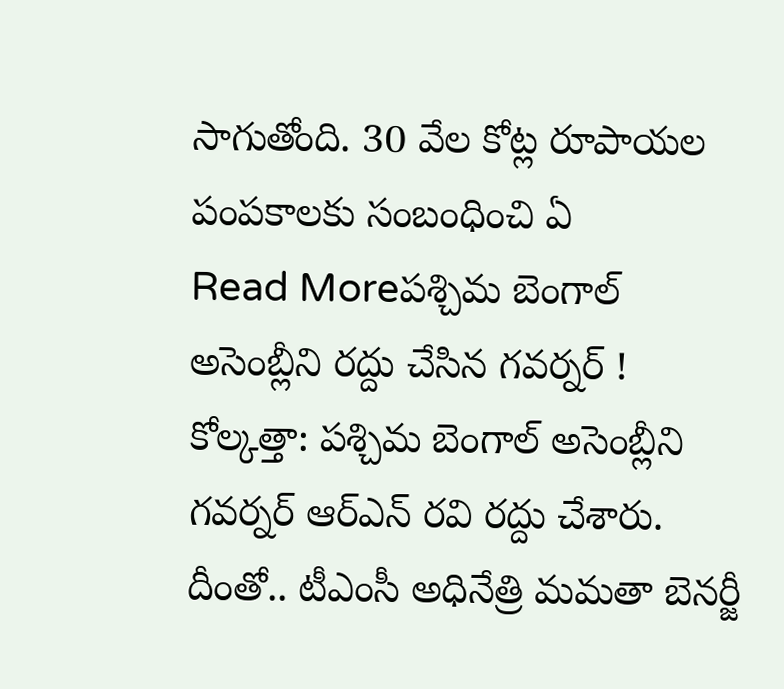సాగుతోంది. 30 వేల కోట్ల రూపాయల పంపకాలకు సంబంధించి ఏ
Read Moreపశ్చిమ బెంగాల్ అసెంబ్లీని రద్దు చేసిన గవర్నర్ !
కోల్కత్తా: పశ్చిమ బెంగాల్ అసెంబ్లీని గవర్నర్ ఆర్ఎన్ రవి రద్దు చేశారు. దీంతో.. టీఎంసీ అధినేత్రి మమతా బెనర్జీ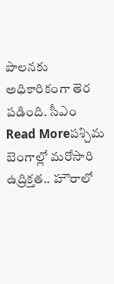పాలనకు అధికారికంగా తెర పడింది. సీఎం
Read Moreపశ్చిమ బెంగాల్లో మరోసారి ఉద్రిక్తత.. హౌరాలో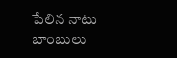పేలిన నాటు బాంబులు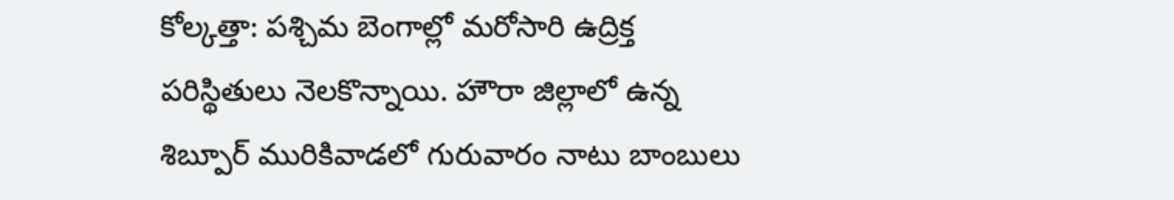కోల్కత్తా: పశ్చిమ బెంగాల్లో మరోసారి ఉద్రిక్త పరిస్థితులు నెలకొన్నాయి. హౌరా జిల్లాలో ఉన్న శిబ్పూర్ మురికివాడలో గురువారం నాటు బాంబులు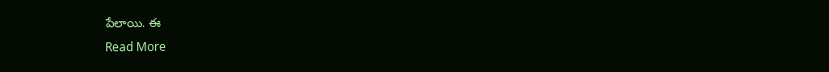పేలాయి. ఈ
Read More